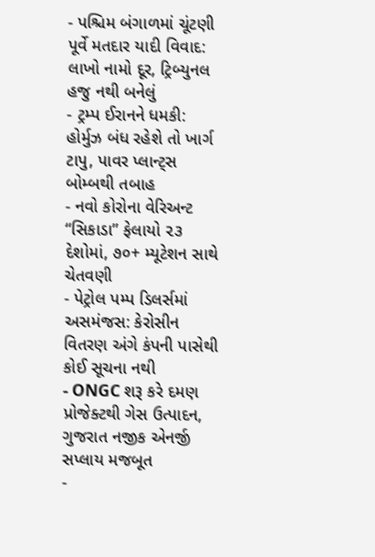- પશ્ચિમ બંગાળમાં ચૂંટણી પૂર્વે મતદાર યાદી વિવાદ: લાખો નામો દૂર, ટ્રિબ્યુનલ હજુ નથી બનેલું
- ટ્રમ્પ ઈરાનને ધમકી: હોર્મુઝ બંધ રહેશે તો ખાર્ગ ટાપુ, પાવર પ્લાન્ટ્સ બોમ્બથી તબાહ
- નવો કોરોના વેરિઅન્ટ “સિકાડા” ફેલાયો ૨૩ દેશોમાં, ૭૦+ મ્યૂટેશન સાથે ચેતવણી
- પેટ્રોલ પમ્પ ડિલર્સમાં અસમંજસ: કેરોસીન વિતરણ અંગે કંપની પાસેથી કોઈ સૂચના નથી
- ONGC શરૂ કરે દમણ પ્રોજેક્ટથી ગેસ ઉત્પાદન, ગુજરાત નજીક એનર્જી સપ્લાય મજબૂત
-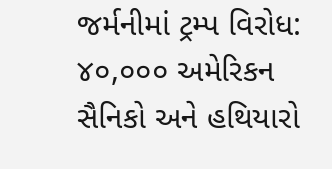જર્મનીમાં ટ્રમ્પ વિરોધ: ૪૦,૦૦૦ અમેરિકન સૈનિકો અને હથિયારો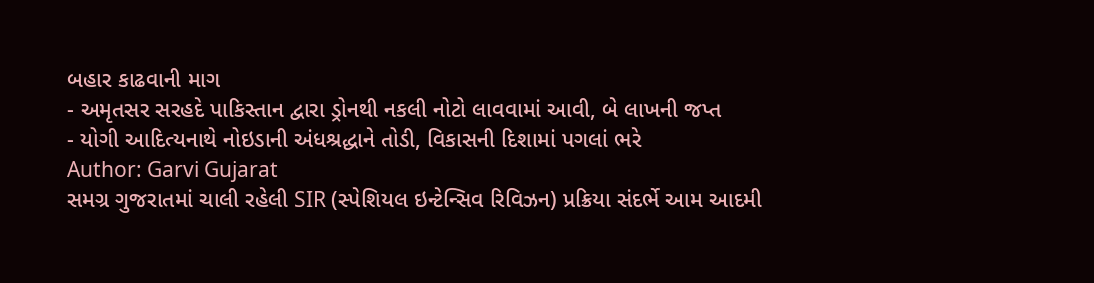બહાર કાઢવાની માગ
- અમૃતસર સરહદે પાકિસ્તાન દ્વારા ડ્રોનથી નકલી નોટો લાવવામાં આવી, બે લાખની જપ્ત
- યોગી આદિત્યનાથે નોઇડાની અંધશ્રદ્ધાને તોડી, વિકાસની દિશામાં પગલાં ભરે
Author: Garvi Gujarat
સમગ્ર ગુજરાતમાં ચાલી રહેલી SIR (સ્પેશિયલ ઇન્ટેન્સિવ રિવિઝન) પ્રક્રિયા સંદર્ભે આમ આદમી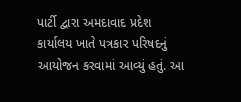પાર્ટી દ્વારા અમદાવાદ પ્રદેશ કાર્યાલય ખાતે પત્રકાર પરિષદનું આયોજન કરવામાં આવ્યું હતું. આ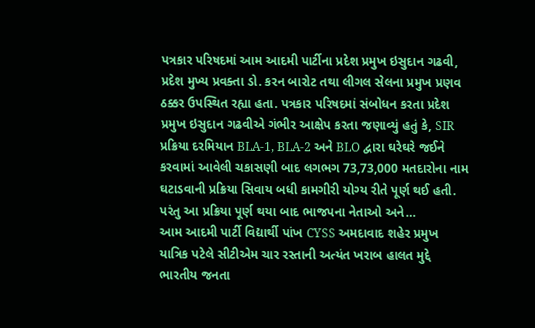પત્રકાર પરિષદમાં આમ આદમી પાર્ટીના પ્રદેશ પ્રમુખ ઇસુદાન ગઢવી, પ્રદેશ મુખ્ય પ્રવક્તા ડો. કરન બારોટ તથા લીગલ સેલના પ્રમુખ પ્રણવ ઠક્કર ઉપસ્થિત રહ્યા હતા. પત્રકાર પરિષદમાં સંબોધન કરતા પ્રદેશ પ્રમુખ ઇસુદાન ગઢવીએ ગંભીર આક્ષેપ કરતા જણાવ્યું હતું કે, SIR પ્રક્રિયા દરમિયાન BLA-1, BLA-2 અને BLO દ્વારા ઘરેઘરે જઈને કરવામાં આવેલી ચકાસણી બાદ લગભગ 73,73,000 મતદારોના નામ ઘટાડવાની પ્રક્રિયા સિવાય બધી કામગીરી યોગ્ય રીતે પૂર્ણ થઈ હતી. પરંતુ આ પ્રક્રિયા પૂર્ણ થયા બાદ ભાજપના નેતાઓ અને…
આમ આદમી પાર્ટી વિદ્યાર્થી પાંખ CYSS અમદાવાદ શહેર પ્રમુખ યાત્રિક પટેલે સીટીએમ ચાર રસ્તાની અત્યંત ખરાબ હાલત મુદ્દે ભારતીય જનતા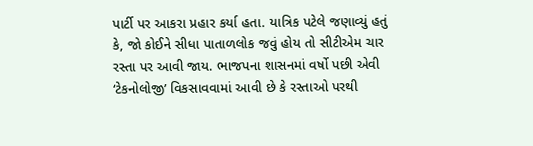પાર્ટી પર આકરા પ્રહાર કર્યા હતા. યાત્રિક પટેલે જણાવ્યું હતું કે, જો કોઈને સીધા પાતાળલોક જવું હોય તો સીટીએમ ચાર રસ્તા પર આવી જાય. ભાજપના શાસનમાં વર્ષો પછી એવી ‘ટેકનોલોજી’ વિકસાવવામાં આવી છે કે રસ્તાઓ પરથી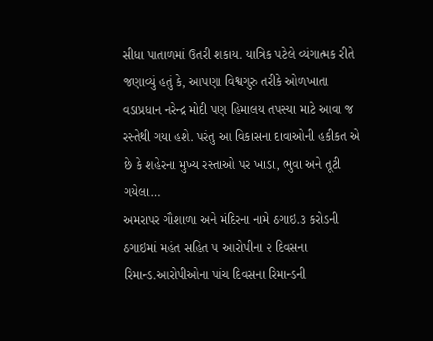સીધા પાતાળમાં ઉતરી શકાય. યાત્રિક પટેલે વ્યંગાત્મક રીતે જણાવ્યું હતું કે, આપણા વિશ્વગુરુ તરીકે ઓળખાતા વડાપ્રધાન નરેન્દ્ર મોદી પણ હિમાલય તપસ્યા માટે આવા જ રસ્તેથી ગયા હશે. પરંતુ આ વિકાસના દાવાઓની હકીકત એ છે કે શહેરના મુખ્ય રસ્તાઓ પર ખાડા, ભુવા અને તૂટી ગયેલા…
અમરાપર ગૌશાળા અને મંદિરના નામે ઠગાઇ.૩ કરોડની ઠગાઇમાં મહંત સહિત ૫ આરોપીના ૨ દિવસના રિમાન્ડ.આરોપીઓના પાંચ દિવસના રિમાન્ડની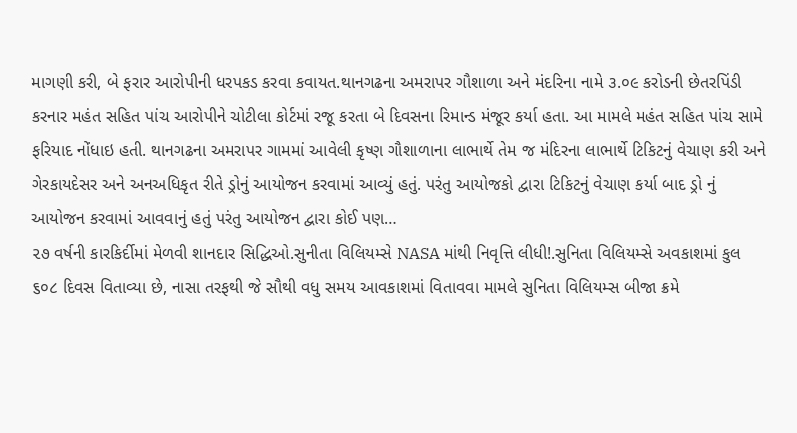માગણી કરી, બે ફરાર આરોપીની ધરપકડ કરવા કવાયત.થાનગઢના અમરાપર ગૌશાળા અને મંદરિના નામે ૩.૦૯ કરોડની છેતરપિંડી કરનાર મહંત સહિત પાંચ આરોપીને ચોટીલા કોર્ટમાં રજૂ કરતા બે દિવસના રિમાન્ડ મંજૂર કર્યા હતા. આ મામલે મહંત સહિત પાંચ સામે ફરિયાદ નોંધાઇ હતી. થાનગઢના અમરાપર ગામમાં આવેલી કૃષ્ણ ગૌશાળાના લાભાર્થે તેમ જ મંદિરના લાભાર્થે ટિકિટનું વેચાણ કરી અને ગેરકાયદેસર અને અનઅધિકૃત રીતે ડ્રોનું આયોજન કરવામાં આવ્યું હતું. પરંતુ આયોજકો દ્વારા ટિકિટનું વેચાણ કર્યા બાદ ડ્રો નું આયોજન કરવામાં આવવાનું હતું પરંતુ આયોજન દ્વારા કોઈ પણ…
૨૭ વર્ષની કારકિર્દીમાં મેળવી શાનદાર સિદ્ધિઓ.સુનીતા વિલિયમ્સે NASA માંથી નિવૃત્તિ લીધી!.સુનિતા વિલિયમ્સે અવકાશમાં કુલ ૬૦૮ દિવસ વિતાવ્યા છે, નાસા તરફથી જે સૌથી વધુ સમય આવકાશમાં વિતાવવા મામલે સુનિતા વિલિયમ્સ બીજા ક્રમે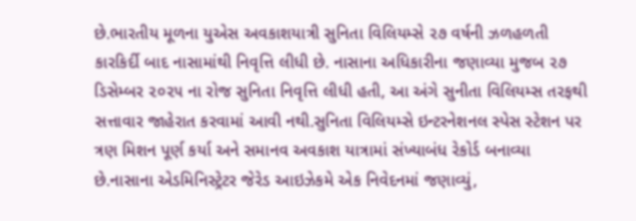છે.ભારતીય મૂળના યુએસ અવકાશયાત્રી સુનિતા વિલિયમ્સે ૨૭ વર્ષની ઝળહળતી કારકિર્દી બાદ નાસામાંથી નિવૃત્તિ લીધી છે. નાસાના અધિકારીના જણાવ્યા મુજબ ૨૭ ડિસેમ્બર ૨૦૨૫ ના રોજ સુનિતા નિવૃત્તિ લીધી હતી, આ અંગે સુનીતા વિલિયમ્સ તરફથી સત્તાવાર જાહેરાત કરવામાં આવી નથી.સુનિતા વિલિયમ્સે ઇન્ટરનેશનલ સ્પેસ સ્ટેશન પર ત્રણ મિશન પૂર્ણ કર્યા અને સમાનવ અવકાશ યાત્રામાં સંખ્યાબંધ રેકોર્ડ બનાવ્યા છે.નાસાના એડમિનિસ્ટ્રેટર જેરેડ આઇઝેકમે એક નિવેદનમાં જણાવ્યું,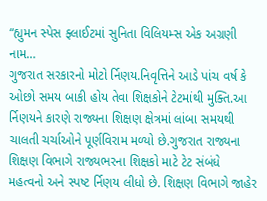“હ્યુમન સ્પેસ ફ્લાઈટમાં સુનિતા વિલિયમ્સ એક અગ્રણી નામ…
ગુજરાત સરકારનો મોટો ર્નિણય.નિવૃત્તિને આડે પાંચ વર્ષ કે ઓછો સમય બાકી હોય તેવા શિક્ષકોને ટેટમાંથી મુક્તિ.આ ર્નિણયને કારણે રાજ્યના શિક્ષણ ક્ષેત્રમાં લાંબા સમયથી ચાલતી ચર્ચાઓને પૂર્ણવિરામ મળ્યો છે.ગુજરાત રાજ્યના શિક્ષણ વિભાગે રાજ્યભરના શિક્ષકો માટે ટેટ સંબંધે મહત્વનો અને સ્પષ્ટ ર્નિણય લીધો છે. શિક્ષણ વિભાગે જાહેર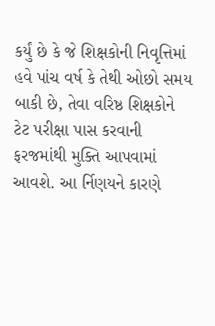કર્યું છે કે જે શિક્ષકોની નિવૃત્તિમાં હવે પાંચ વર્ષ કે તેથી ઓછો સમય બાકી છે, તેવા વરિષ્ઠ શિક્ષકોને ટેટ પરીક્ષા પાસ કરવાની ફરજમાંથી મુક્તિ આપવામાં આવશે. આ ર્નિણયને કારણે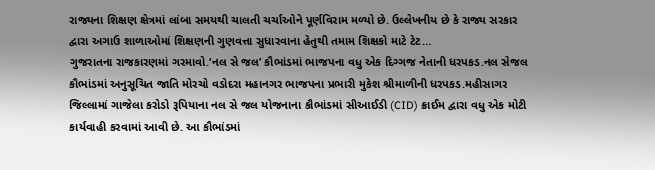રાજ્યના શિક્ષણ ક્ષેત્રમાં લાંબા સમયથી ચાલતી ચર્ચાઓને પૂર્ણવિરામ મળ્યો છે. ઉલ્લેખનીય છે કે રાજ્ય સરકાર દ્વારા અગાઉ શાળાઓમાં શિક્ષણની ગુણવત્તા સુધારવાના હેતુથી તમામ શિક્ષકો માટે ટેટ…
ગુજરાતના રાજકારણમાં ગરમાવો.‘નલ સે જલ’ કૌભાંડમાં ભાજપના વધુ એક દિગ્ગજ નેતાની ધરપકડ.નલ સેજલ કૌભાંડમાં અનુસૂચિત જાતિ મોરચો વડોદરા મહાનગર ભાજપના પ્રભારી મુકેશ શ્રીમાળીની ધરપકડ.મહીસાગર જિલ્લામાં ગાજેલા કરોડો રૂપિયાના નલ સે જલ યોજનાના કૌભાંડમાં સીઆઈડી (CID) ક્રાઈમ દ્વારા વધુ એક મોટી કાર્યવાહી કરવામાં આવી છે. આ કૌભાંડમાં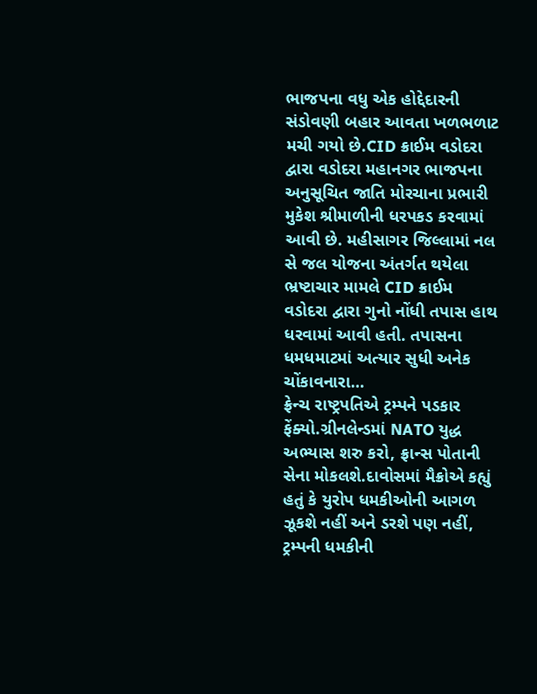ભાજપના વધુ એક હોદ્દેદારની સંડોવણી બહાર આવતા ખળભળાટ મચી ગયો છે.CID ક્રાઈમ વડોદરા દ્વારા વડોદરા મહાનગર ભાજપના અનુસૂચિત જાતિ મોરચાના પ્રભારી મુકેશ શ્રીમાળીની ધરપકડ કરવામાં આવી છે. મહીસાગર જિલ્લામાં નલ સે જલ યોજના અંતર્ગત થયેલા ભ્રષ્ટાચાર મામલે CID ક્રાઈમ વડોદરા દ્વારા ગુનો નોંધી તપાસ હાથ ધરવામાં આવી હતી. તપાસના ધમધમાટમાં અત્યાર સુધી અનેક ચોંકાવનારા…
ફ્રેન્ચ રાષ્ટ્રપતિએ ટ્રમ્પને પડકાર ફેંક્યો.ગ્રીનલેન્ડમાં NATO યુદ્ધ અભ્યાસ શરુ કરો, ફ્રાન્સ પોતાની સેના મોકલશે.દાવોસમાં મૈક્રોએ કહ્યું હતું કે યુરોપ ધમકીઓની આગળ ઝૂકશે નહીં અને ડરશે પણ નહીં, ટ્રમ્પની ધમકીની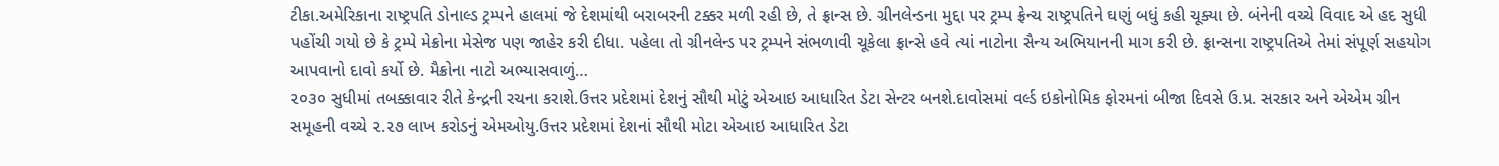ટીકા.અમેરિકાના રાષ્ટ્રપતિ ડોનાલ્ડ ટ્રમ્પને હાલમાં જે દેશમાંથી બરાબરની ટક્કર મળી રહી છે, તે ફ્રાન્સ છે. ગ્રીનલેન્ડના મુદ્દા પર ટ્રમ્પ ફ્રેન્ચ રાષ્ટ્રપતિને ઘણું બધું કહી ચૂક્યા છે. બંનેની વચ્ચે વિવાદ એ હદ સુધી પહોંચી ગયો છે કે ટ્રમ્પે મેક્રોના મેસેજ પણ જાહેર કરી દીધા. પહેલા તો ગ્રીનલેન્ડ પર ટ્રમ્પને સંભળાવી ચૂકેલા ફ્રાન્સે હવે ત્યાં નાટોના સૈન્ય અભિયાનની માગ કરી છે. ફ્રાન્સના રાષ્ટ્રપતિએ તેમાં સંપૂર્ણ સહયોગ આપવાનો દાવો કર્યો છે. મૈક્રોના નાટો અભ્યાસવાળું…
૨૦૩૦ સુધીમાં તબક્કાવાર રીતે કેન્દ્રની રચના કરાશે.ઉત્તર પ્રદેશમાં દેશનું સૌથી મોટું એઆઇ આધારિત ડેટા સેન્ટર બનશે.દાવોસમાં વર્લ્ડ ઇકોનોમિક ફોરમનાં બીજા દિવસે ઉ.પ્ર. સરકાર અને એએમ ગ્રીન સમૂહની વચ્ચે ૨.૨૭ લાખ કરોડનું એમઓયુ.ઉત્તર પ્રદેશમાં દેશનાં સૌથી મોટા એઆઇ આધારિત ડેટા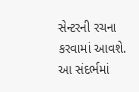સેન્ટરની રચના કરવામાં આવશે. આ સંદર્ભમાં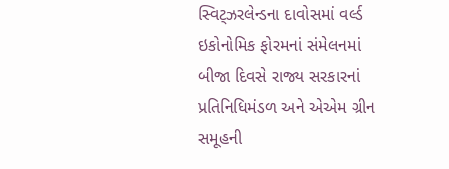સ્વિટ્ઝરલેન્ડના દાવોસમાં વર્લ્ડ ઇકોનોમિક ફોરમનાં સંમેલનમાં બીજા દિવસે રાજ્ય સરકારનાં પ્રતિનિધિમંડળ અને એએમ ગ્રીન સમૂહની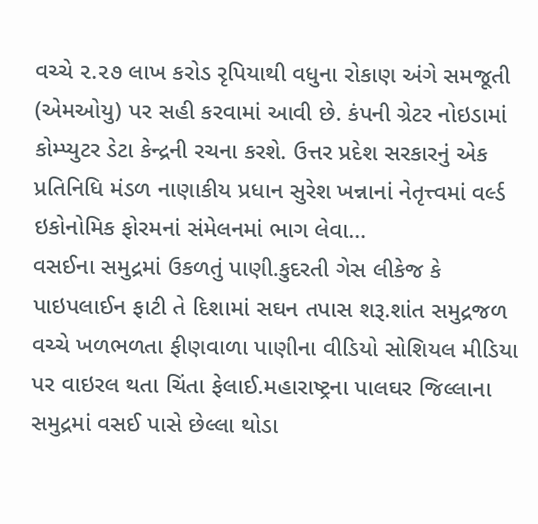વચ્ચે ૨.૨૭ લાખ કરોડ રૃપિયાથી વધુના રોકાણ અંગે સમજૂતી (એમઓયુ) પર સહી કરવામાં આવી છે. કંપની ગ્રેટર નોઇડામાં કોમ્પ્યુટર ડેટા કેન્દ્રની રચના કરશે. ઉત્તર પ્રદેશ સરકારનું એક પ્રતિનિધિ મંડળ નાણાકીય પ્રધાન સુરેશ ખન્નાનાં નેતૃત્ત્વમાં વર્લ્ડ ઇકોનોમિક ફોરમનાં સંમેલનમાં ભાગ લેવા…
વસઈના સમુદ્રમાં ઉકળતું પાણી.કુદરતી ગેસ લીકેજ કે પાઇપલાઈન ફાટી તે દિશામાં સઘન તપાસ શરૂ.શાંત સમુદ્રજળ વચ્ચે ખળભળતા ફીણવાળા પાણીના વીડિયો સોશિયલ મીડિયા પર વાઇરલ થતા ચિંતા ફેલાઈ.મહારાષ્ટ્રના પાલઘર જિલ્લાના સમુદ્રમાં વસઈ પાસે છેલ્લા થોડા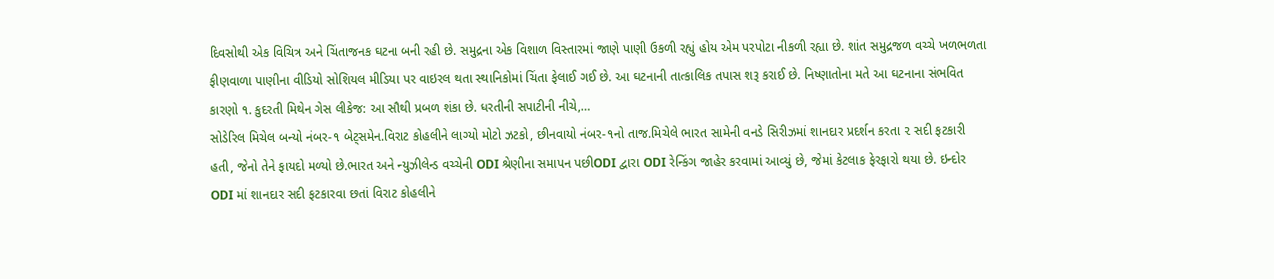દિવસોથી એક વિચિત્ર અને ચિંતાજનક ઘટના બની રહી છે. સમુદ્રના એક વિશાળ વિસ્તારમાં જાણે પાણી ઉકળી રહ્યું હોય એમ પરપોટા નીકળી રહ્યા છે. શાંત સમુદ્રજળ વચ્ચે ખળભળતા ફીણવાળા પાણીના વીડિયો સોશિયલ મીડિયા પર વાઇરલ થતા સ્થાનિકોમાં ચિંતા ફેલાઈ ગઈ છે. આ ઘટનાની તાત્કાલિક તપાસ શરૂ કરાઈ છે. નિષ્ણાતોના મતે આ ઘટનાના સંભવિત કારણો ૧. કુદરતી મિથેન ગેસ લીકેજ: આ સૌથી પ્રબળ શંકા છે. ધરતીની સપાટીની નીચે,…
સોડેરિલ મિચેલ બન્યો નંબર-૧ બેટ્સમેન.વિરાટ કોહલીને લાગ્યો મોટો ઝટકો, છીનવાયો નંબર-૧નો તાજ.મિચેલે ભારત સામેની વનડે સિરીઝમાં શાનદાર પ્રદર્શન કરતા ૨ સદી ફટકારી હતી, જેનો તેને ફાયદો મળ્યો છે.ભારત અને ન્યુઝીલેન્ડ વચ્ચેની ODI શ્રેણીના સમાપન પછીODI દ્વારા ODI રેન્કિંગ જાહેર કરવામાં આવ્યું છે, જેમાં કેટલાક ફેરફારો થયા છે. ઇન્દોર ODI માં શાનદાર સદી ફટકારવા છતાં વિરાટ કોહલીને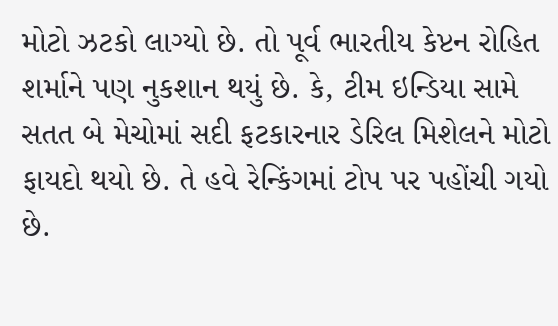મોટો ઝટકો લાગ્યો છે. તો પૂર્વ ભારતીય કેપ્ટન રોહિત શર્માને પણ નુકશાન થયું છે. કે, ટીમ ઇન્ડિયા સામે સતત બે મેચોમાં સદી ફટકારનાર ડેરિલ મિશેલને મોટો ફાયદો થયો છે. તે હવે રેન્કિંગમાં ટોપ પર પહોંચી ગયો છે.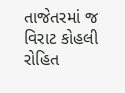તાજેતરમાં જ વિરાટ કોહલી રોહિત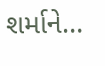શર્માને…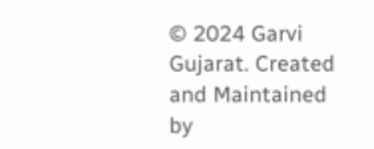© 2024 Garvi Gujarat. Created and Maintained by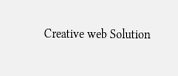Creative web Solution